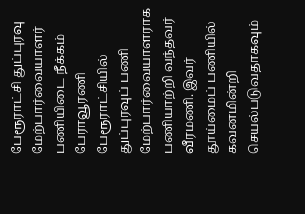பேரூராட்சி துப்புரவு மேற்பார்வையாளர் பணியிடை நீக்கம்
பேராவூரணி பேரூராட்சியில் துப்புரவுப் பணி மேற்பார்வையாளராக பணியாற்றி வந்தவர் வீரமணி. இவர் தூய்மைப் பணியில் கவனமின்றி செயல்படுவதாகவும்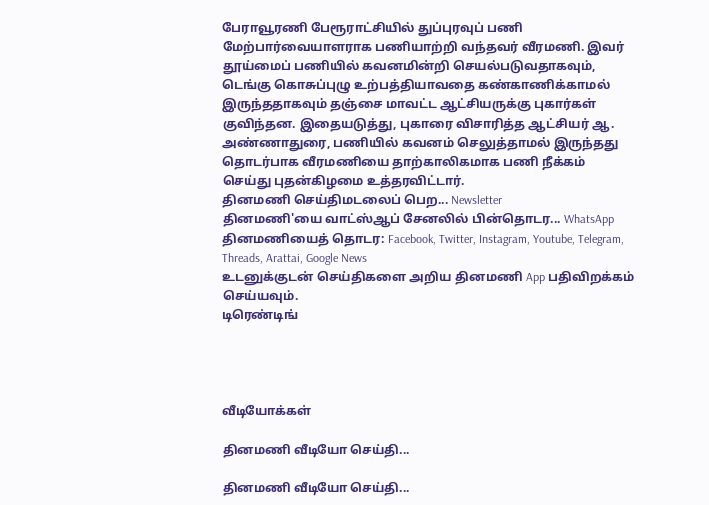பேராவூரணி பேரூராட்சியில் துப்புரவுப் பணி மேற்பார்வையாளராக பணியாற்றி வந்தவர் வீரமணி. இவர் தூய்மைப் பணியில் கவனமின்றி செயல்படுவதாகவும், டெங்கு கொசுப்புழு உற்பத்தியாவதை கண்காணிக்காமல் இருந்ததாகவும் தஞ்சை மாவட்ட ஆட்சியருக்கு புகார்கள் குவிந்தன. இதையடுத்து, புகாரை விசாரித்த ஆட்சியர் ஆ. அண்ணாதுரை, பணியில் கவனம் செலுத்தாமல் இருந்தது தொடர்பாக வீரமணியை தாற்காலிகமாக பணி நீக்கம் செய்து புதன்கிழமை உத்தரவிட்டார்.
தினமணி செய்திமடலைப் பெற... Newsletter
தினமணி'யை வாட்ஸ்ஆப் சேனலில் பின்தொடர... WhatsApp
தினமணியைத் தொடர: Facebook, Twitter, Instagram, Youtube, Telegram, Threads, Arattai, Google News
உடனுக்குடன் செய்திகளை அறிய தினமணி App பதிவிறக்கம் செய்யவும்.
டிரெண்டிங்




வீடியோக்கள்

தினமணி வீடியோ செய்தி...

தினமணி வீடியோ செய்தி...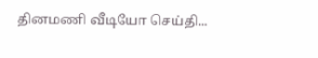தினமணி வீடியோ செய்தி...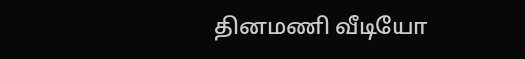தினமணி வீடியோ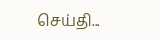செய்தி...